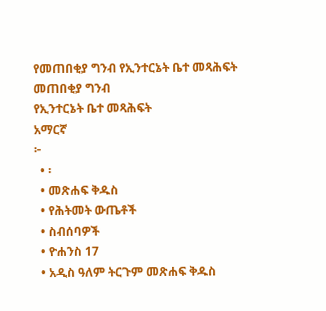የመጠበቂያ ግንብ የኢንተርኔት ቤተ መጻሕፍት
መጠበቂያ ግንብ
የኢንተርኔት ቤተ መጻሕፍት
አማርኛ
፦
  • ፡
  • መጽሐፍ ቅዱስ
  • የሕትመት ውጤቶች
  • ስብሰባዎች
  • ዮሐንስ 17
  • አዲስ ዓለም ትርጉም መጽሐፍ ቅዱስ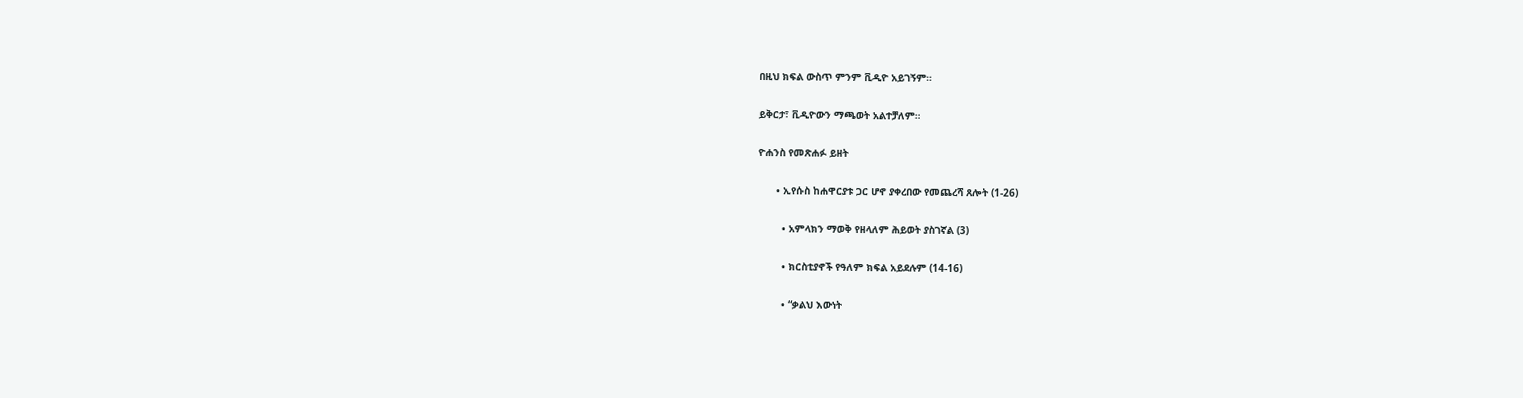በዚህ ክፍል ውስጥ ምንም ቪዲዮ አይገኝም።

ይቅርታ፣ ቪዲዮውን ማጫወት አልተቻለም።

ዮሐንስ የመጽሐፉ ይዘት

      • ኢየሱስ ከሐዋርያቱ ጋር ሆኖ ያቀረበው የመጨረሻ ጸሎት (1-26)

        • አምላክን ማወቅ የዘላለም ሕይወት ያስገኛል (3)

        • ክርስቲያኖች የዓለም ክፍል አይደሉም (14-16)

        • “ቃልህ እውነት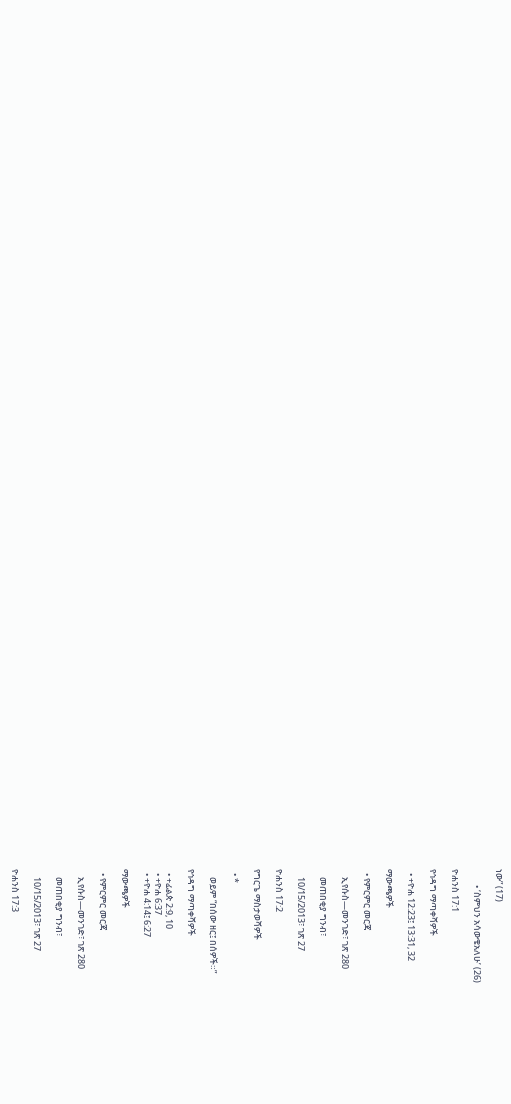ነው” (17)

        • ‘ስምህን አሳውቄአለሁ’ (26)

ዮሐንስ 17:1

የኅዳግ ማጣቀሻዎች

  • +ዮሐ 12:23፤ 13:31, 32

ማውጫዎች

  • የምርምር መርጃ

    ኢየሱስ—መንገድ፣ ገጽ 280

    መጠበቂያ ግንብ፣

    10/15/2013፣ ገጽ 27

ዮሐንስ 17:2

የግርጌ ማስታወሻዎች

  • *

    ወይም “በሰው ዘር፤ በሰዎች።”

የኅዳግ ማጣቀሻዎች

  • +ፊልጵ 2:9, 10
  • +ዮሐ 6:37
  • +ዮሐ 4:14፤ 6:27

ማውጫዎች

  • የምርምር መርጃ

    ኢየሱስ—መንገድ፣ ገጽ 280

    መጠበቂያ ግንብ፣

    10/15/2013፣ ገጽ 27

ዮሐንስ 17:3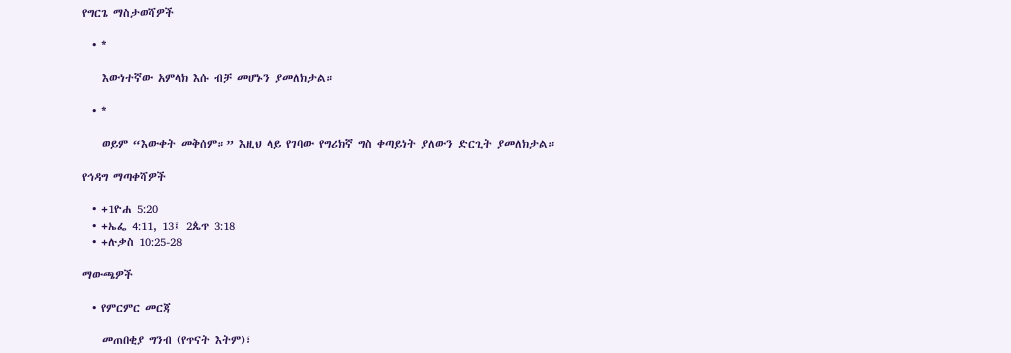የግርጌ ማስታወሻዎች

  • *

    እውነተኛው አምላክ እሱ ብቻ መሆኑን ያመለክታል።

  • *

    ወይም “እውቀት መቅሰም።” እዚህ ላይ የገባው የግሪክኛ ግስ ቀጣይነት ያለውን ድርጊት ያመለክታል።

የኅዳግ ማጣቀሻዎች

  • +1ዮሐ 5:20
  • +ኤፌ 4:11, 13፤ 2ጴጥ 3:18
  • +ሉቃስ 10:25-28

ማውጫዎች

  • የምርምር መርጃ

    መጠበቂያ ግንብ (የጥናት እትም)፣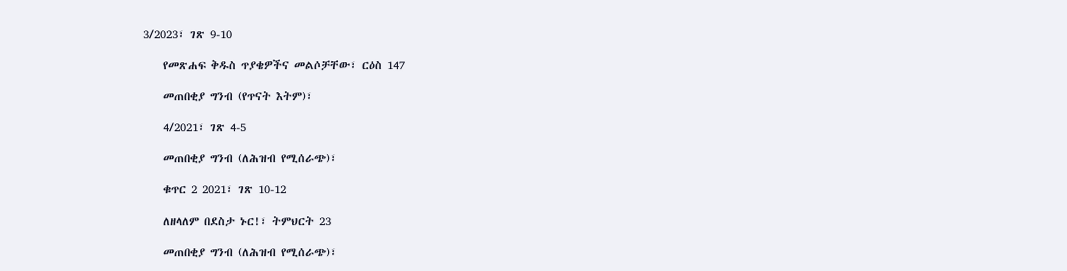3/2023፣ ገጽ 9-10

    የመጽሐፍ ቅዱስ ጥያቄዎችና መልሶቻቸው፣ ርዕስ 147

    መጠበቂያ ግንብ (የጥናት እትም)፣

    4/2021፣ ገጽ 4-5

    መጠበቂያ ግንብ (ለሕዝብ የሚሰራጭ)፣

    ቁጥር 2 2021፣ ገጽ 10-12

    ለዘላለም በደስታ ኑር!፣ ትምህርት 23

    መጠበቂያ ግንብ (ለሕዝብ የሚሰራጭ)፣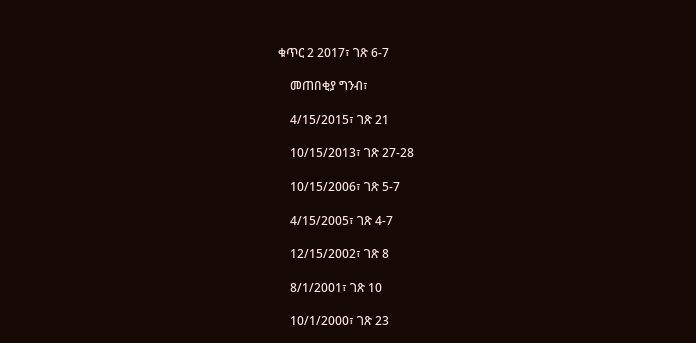ቁጥር 2 2017፣ ገጽ 6-7

    መጠበቂያ ግንብ፣

    4/15/2015፣ ገጽ 21

    10/15/2013፣ ገጽ 27-28

    10/15/2006፣ ገጽ 5-7

    4/15/2005፣ ገጽ 4-7

    12/15/2002፣ ገጽ 8

    8/1/2001፣ ገጽ 10

    10/1/2000፣ ገጽ 23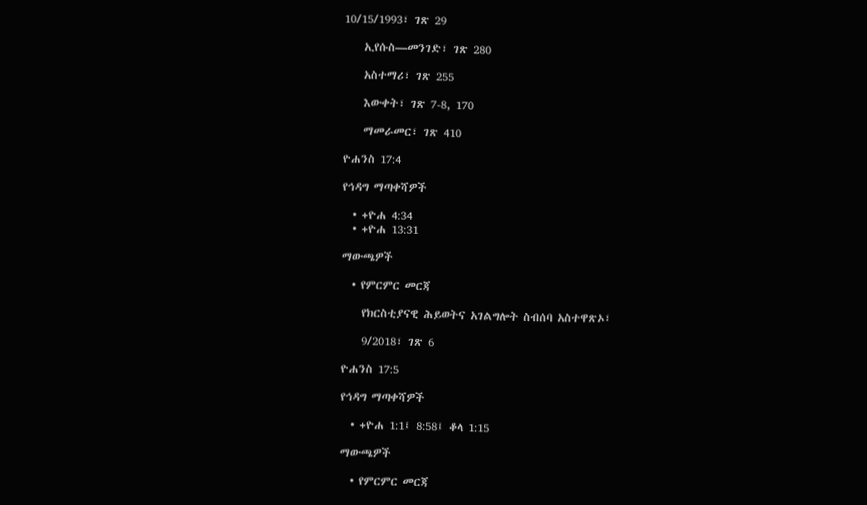10/15/1993፣ ገጽ 29

    ኢየሱስ—መንገድ፣ ገጽ 280

    አስተማሪ፣ ገጽ 255

    እውቀት፣ ገጽ 7-8, 170

    ማመራመር፣ ገጽ 410

ዮሐንስ 17:4

የኅዳግ ማጣቀሻዎች

  • +ዮሐ 4:34
  • +ዮሐ 13:31

ማውጫዎች

  • የምርምር መርጃ

    የክርስቲያናዊ ሕይወትና አገልግሎት ስብሰባ አስተዋጽኦ፣

    9/2018፣ ገጽ 6

ዮሐንስ 17:5

የኅዳግ ማጣቀሻዎች

  • +ዮሐ 1:1፤ 8:58፤ ቆላ 1:15

ማውጫዎች

  • የምርምር መርጃ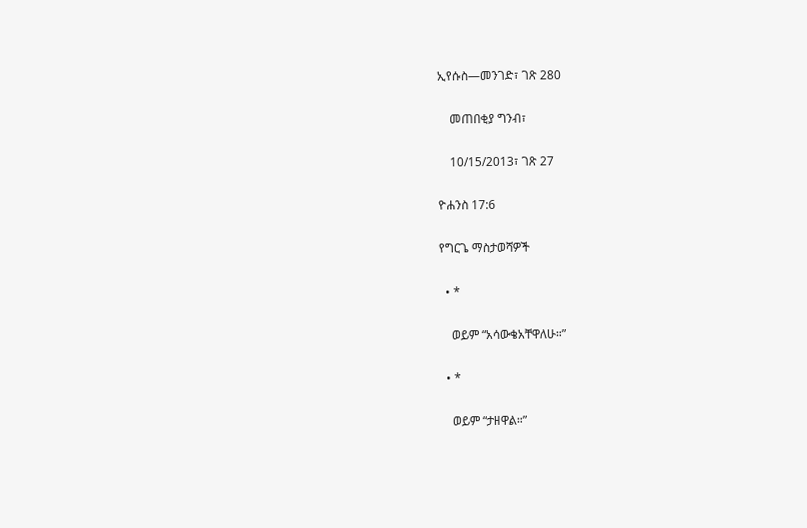ኢየሱስ—መንገድ፣ ገጽ 280

    መጠበቂያ ግንብ፣

    10/15/2013፣ ገጽ 27

ዮሐንስ 17:6

የግርጌ ማስታወሻዎች

  • *

    ወይም “አሳውቄአቸዋለሁ።”

  • *

    ወይም “ታዘዋል።”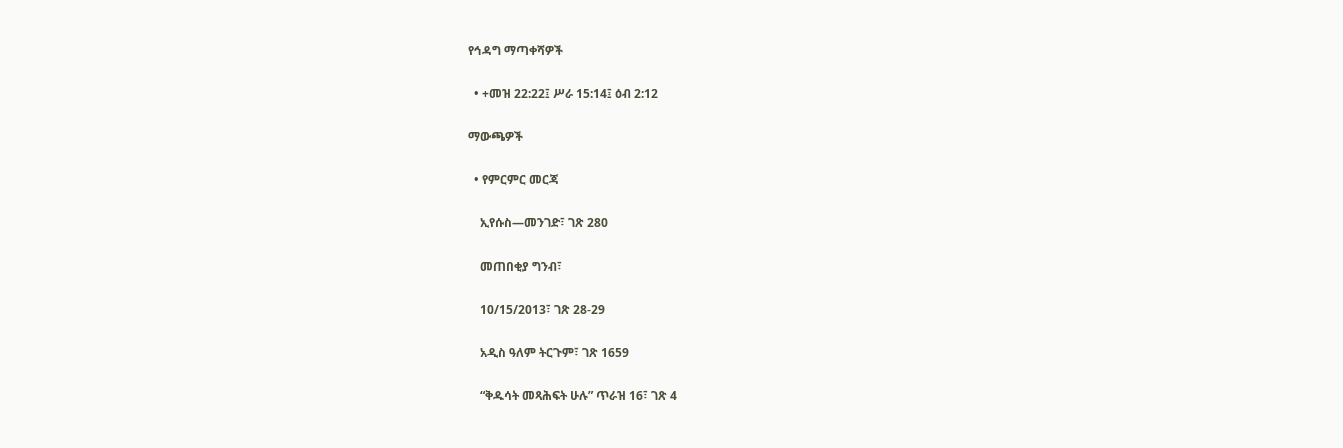የኅዳግ ማጣቀሻዎች

  • +መዝ 22:22፤ ሥራ 15:14፤ ዕብ 2:12

ማውጫዎች

  • የምርምር መርጃ

    ኢየሱስ—መንገድ፣ ገጽ 280

    መጠበቂያ ግንብ፣

    10/15/2013፣ ገጽ 28-29

    አዲስ ዓለም ትርጉም፣ ገጽ 1659

    “ቅዱሳት መጻሕፍት ሁሉ” ጥራዝ 16፣ ገጽ 4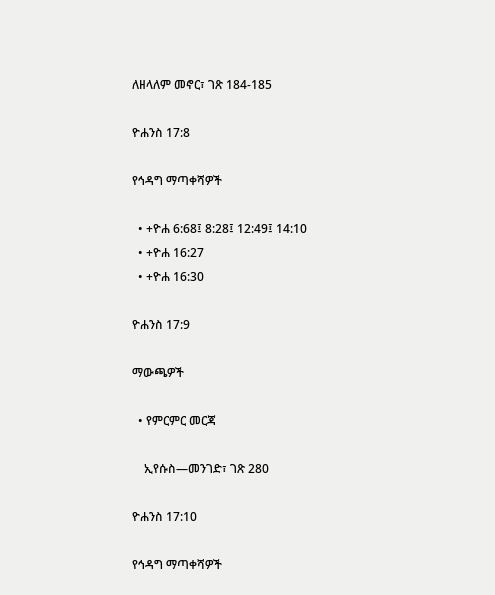ለዘላለም መኖር፣ ገጽ 184-185

ዮሐንስ 17:8

የኅዳግ ማጣቀሻዎች

  • +ዮሐ 6:68፤ 8:28፤ 12:49፤ 14:10
  • +ዮሐ 16:27
  • +ዮሐ 16:30

ዮሐንስ 17:9

ማውጫዎች

  • የምርምር መርጃ

    ኢየሱስ—መንገድ፣ ገጽ 280

ዮሐንስ 17:10

የኅዳግ ማጣቀሻዎች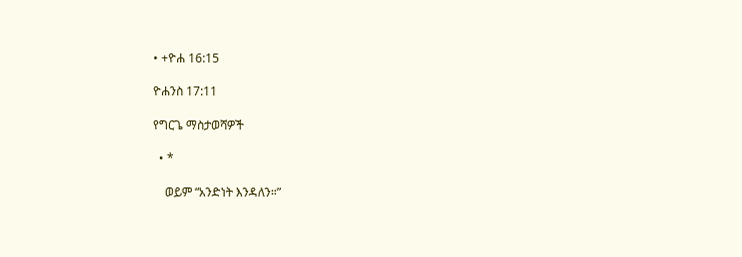• +ዮሐ 16:15

ዮሐንስ 17:11

የግርጌ ማስታወሻዎች

  • *

    ወይም “አንድነት እንዳለን።”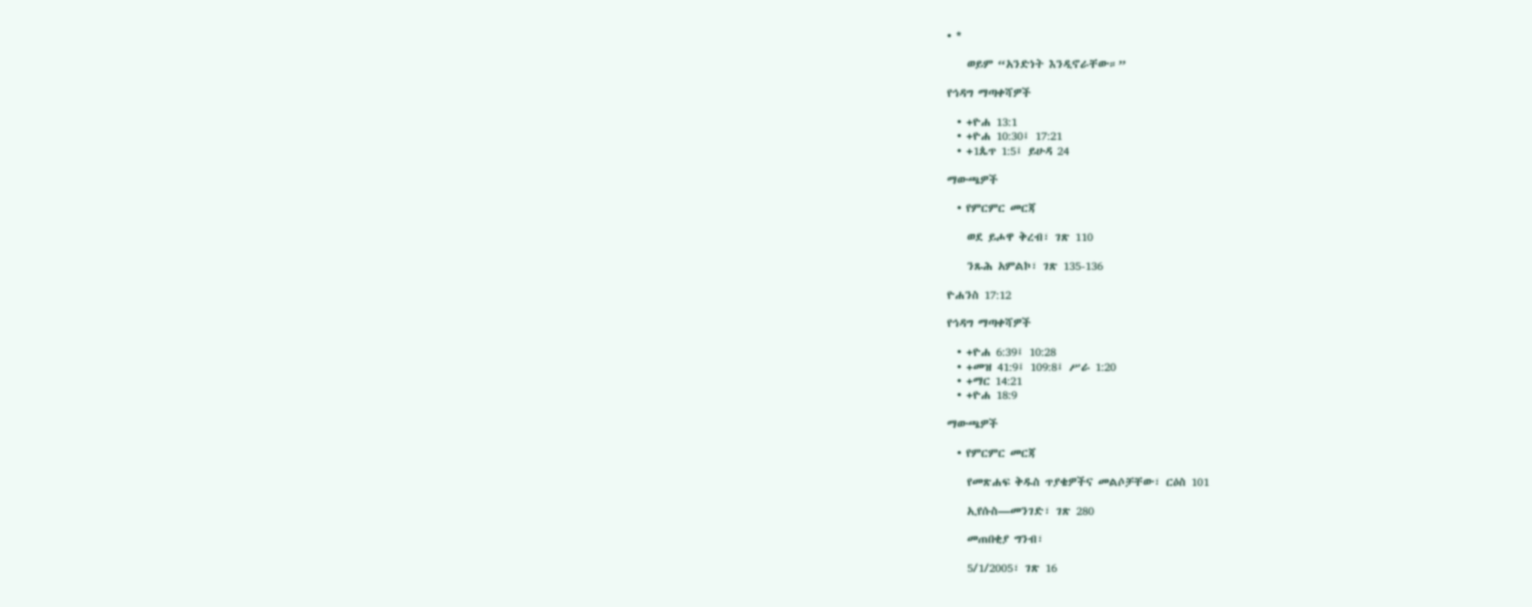• *

    ወይም “አንድነት እንዲኖራቸው።”

የኅዳግ ማጣቀሻዎች

  • +ዮሐ 13:1
  • +ዮሐ 10:30፤ 17:21
  • +1ጴጥ 1:5፤ ይሁዳ 24

ማውጫዎች

  • የምርምር መርጃ

    ወደ ይሖዋ ቅረብ፣ ገጽ 110

    ንጹሕ አምልኮ፣ ገጽ 135-136

ዮሐንስ 17:12

የኅዳግ ማጣቀሻዎች

  • +ዮሐ 6:39፤ 10:28
  • +መዝ 41:9፤ 109:8፤ ሥራ 1:20
  • +ማር 14:21
  • +ዮሐ 18:9

ማውጫዎች

  • የምርምር መርጃ

    የመጽሐፍ ቅዱስ ጥያቄዎችና መልሶቻቸው፣ ርዕስ 101

    ኢየሱስ—መንገድ፣ ገጽ 280

    መጠበቂያ ግንብ፣

    5/1/2005፣ ገጽ 16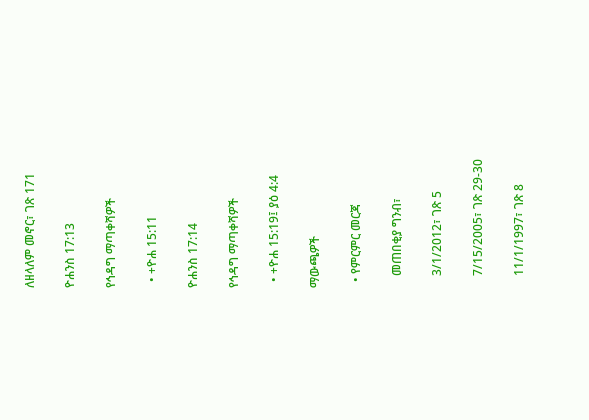ለዘላለም መኖር፣ ገጽ 171

ዮሐንስ 17:13

የኅዳግ ማጣቀሻዎች

  • +ዮሐ 15:11

ዮሐንስ 17:14

የኅዳግ ማጣቀሻዎች

  • +ዮሐ 15:19፤ ያዕ 4:4

ማውጫዎች

  • የምርምር መርጃ

    መጠበቂያ ግንብ፣

    3/1/2012፣ ገጽ 5

    7/15/2005፣ ገጽ 29-30

    11/1/1997፣ ገጽ 8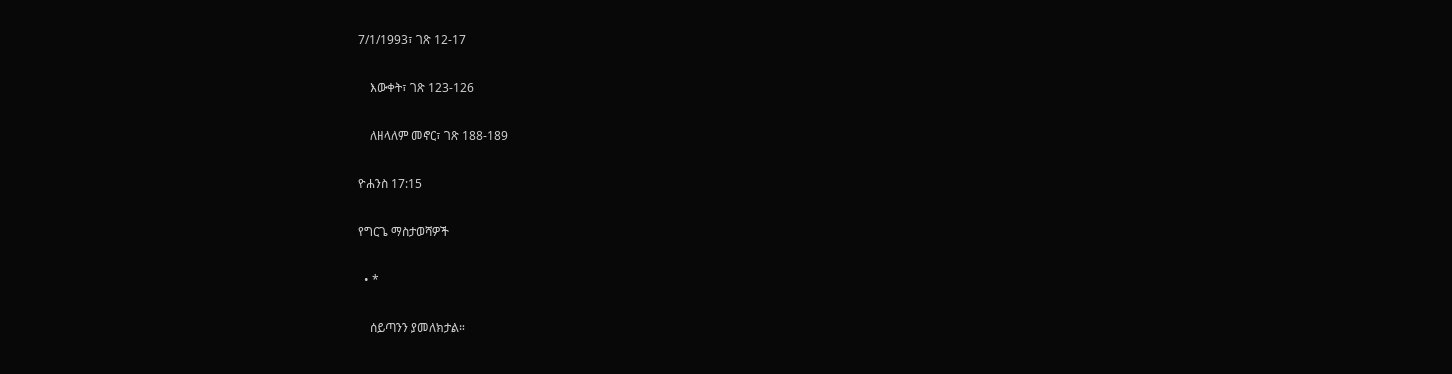7/1/1993፣ ገጽ 12-17

    እውቀት፣ ገጽ 123-126

    ለዘላለም መኖር፣ ገጽ 188-189

ዮሐንስ 17:15

የግርጌ ማስታወሻዎች

  • *

    ሰይጣንን ያመለክታል።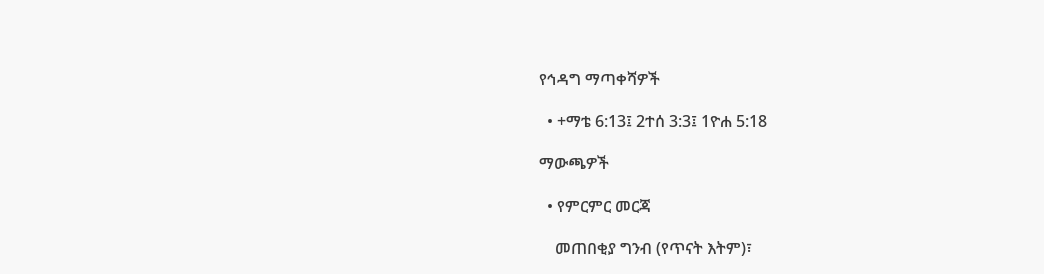የኅዳግ ማጣቀሻዎች

  • +ማቴ 6:13፤ 2ተሰ 3:3፤ 1ዮሐ 5:18

ማውጫዎች

  • የምርምር መርጃ

    መጠበቂያ ግንብ (የጥናት እትም)፣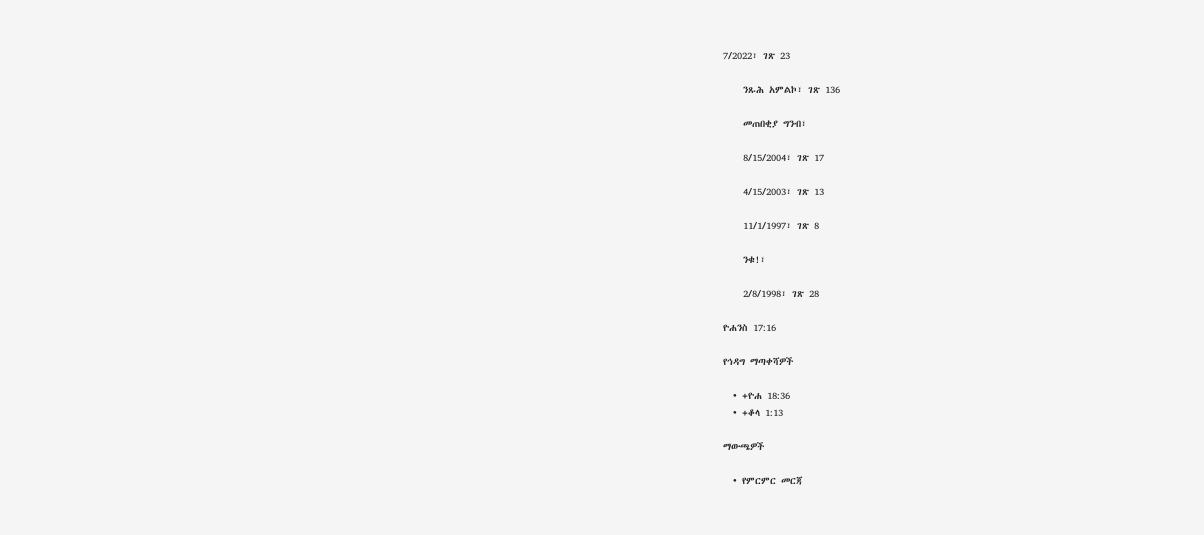7/2022፣ ገጽ 23

    ንጹሕ አምልኮ፣ ገጽ 136

    መጠበቂያ ግንብ፣

    8/15/2004፣ ገጽ 17

    4/15/2003፣ ገጽ 13

    11/1/1997፣ ገጽ 8

    ንቁ!፣

    2/8/1998፣ ገጽ 28

ዮሐንስ 17:16

የኅዳግ ማጣቀሻዎች

  • +ዮሐ 18:36
  • +ቆላ 1:13

ማውጫዎች

  • የምርምር መርጃ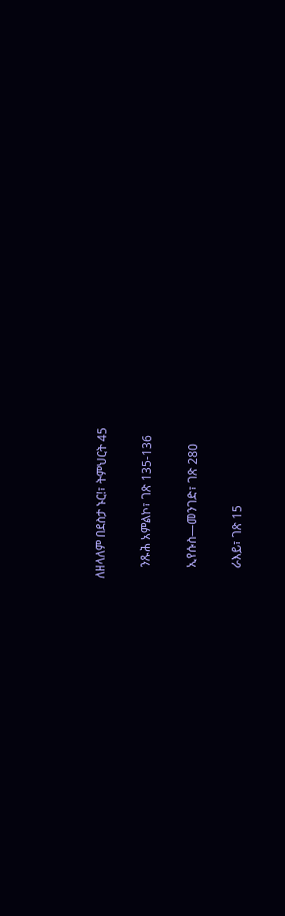ለዘላለም በደስታ ኑር!፣ ትምህርት 45

    ንጹሕ አምልኮ፣ ገጽ 135-136

    ኢየሱስ—መንገድ፣ ገጽ 280

    ራእይ፣ ገጽ 15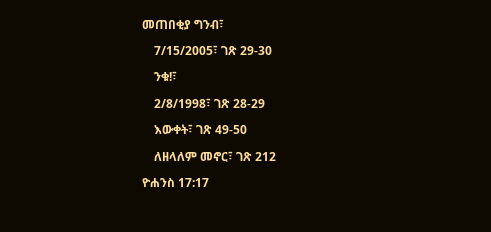መጠበቂያ ግንብ፣

    7/15/2005፣ ገጽ 29-30

    ንቁ!፣

    2/8/1998፣ ገጽ 28-29

    እውቀት፣ ገጽ 49-50

    ለዘላለም መኖር፣ ገጽ 212

ዮሐንስ 17:17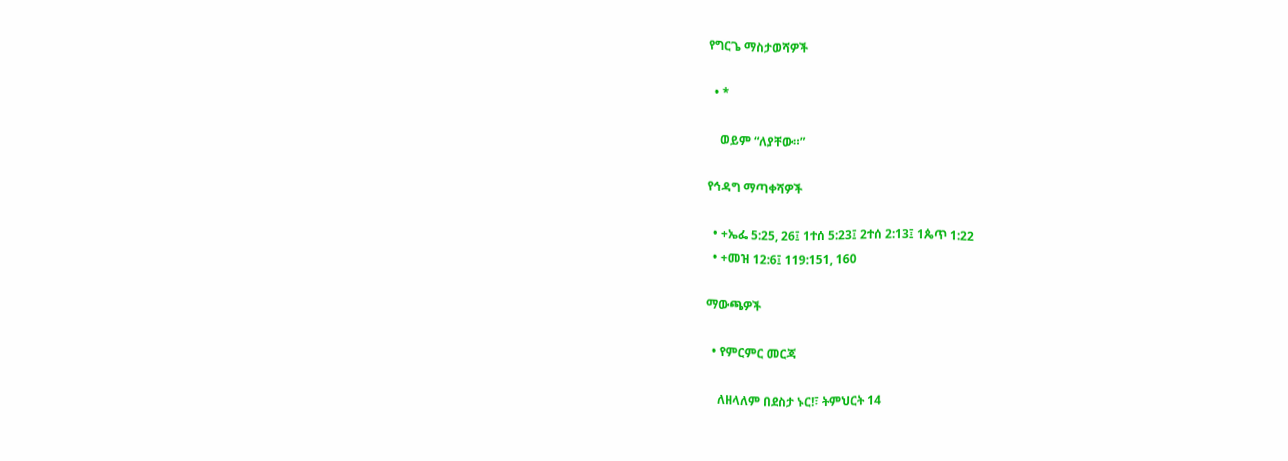የግርጌ ማስታወሻዎች

  • *

    ወይም “ለያቸው።”

የኅዳግ ማጣቀሻዎች

  • +ኤፌ 5:25, 26፤ 1ተሰ 5:23፤ 2ተሰ 2:13፤ 1ጴጥ 1:22
  • +መዝ 12:6፤ 119:151, 160

ማውጫዎች

  • የምርምር መርጃ

    ለዘላለም በደስታ ኑር!፣ ትምህርት 14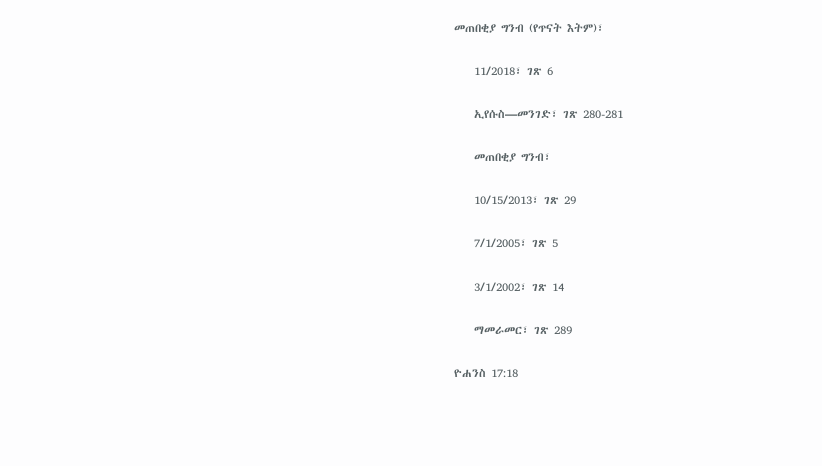መጠበቂያ ግንብ (የጥናት እትም)፣

    11/2018፣ ገጽ 6

    ኢየሱስ—መንገድ፣ ገጽ 280-281

    መጠበቂያ ግንብ፣

    10/15/2013፣ ገጽ 29

    7/1/2005፣ ገጽ 5

    3/1/2002፣ ገጽ 14

    ማመራመር፣ ገጽ 289

ዮሐንስ 17:18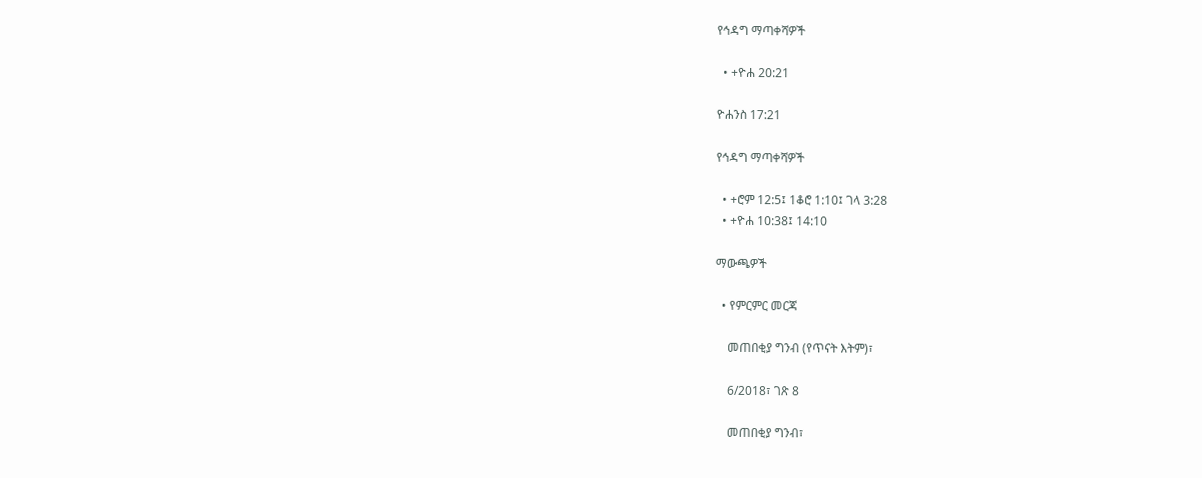የኅዳግ ማጣቀሻዎች

  • +ዮሐ 20:21

ዮሐንስ 17:21

የኅዳግ ማጣቀሻዎች

  • +ሮም 12:5፤ 1ቆሮ 1:10፤ ገላ 3:28
  • +ዮሐ 10:38፤ 14:10

ማውጫዎች

  • የምርምር መርጃ

    መጠበቂያ ግንብ (የጥናት እትም)፣

    6/2018፣ ገጽ 8

    መጠበቂያ ግንብ፣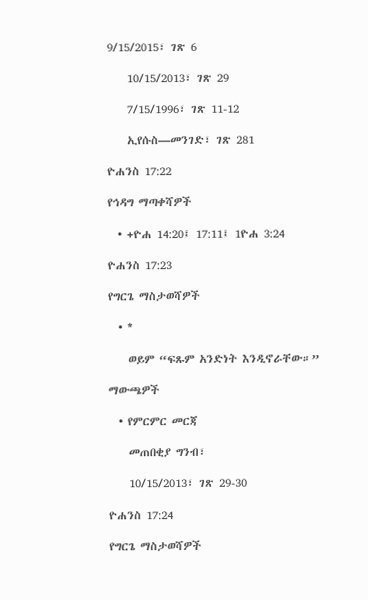9/15/2015፣ ገጽ 6

    10/15/2013፣ ገጽ 29

    7/15/1996፣ ገጽ 11-12

    ኢየሱስ—መንገድ፣ ገጽ 281

ዮሐንስ 17:22

የኅዳግ ማጣቀሻዎች

  • +ዮሐ 14:20፤ 17:11፤ 1ዮሐ 3:24

ዮሐንስ 17:23

የግርጌ ማስታወሻዎች

  • *

    ወይም “ፍጹም አንድነት እንዲኖራቸው።”

ማውጫዎች

  • የምርምር መርጃ

    መጠበቂያ ግንብ፣

    10/15/2013፣ ገጽ 29-30

ዮሐንስ 17:24

የግርጌ ማስታወሻዎች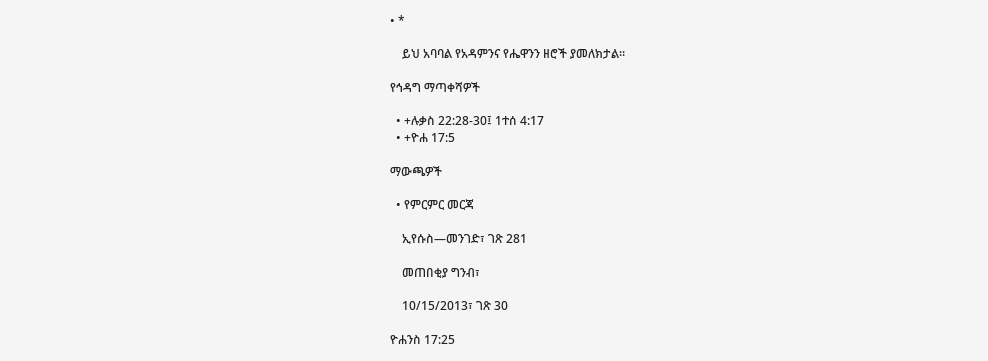• *

    ይህ አባባል የአዳምንና የሔዋንን ዘሮች ያመለክታል።

የኅዳግ ማጣቀሻዎች

  • +ሉቃስ 22:28-30፤ 1ተሰ 4:17
  • +ዮሐ 17:5

ማውጫዎች

  • የምርምር መርጃ

    ኢየሱስ—መንገድ፣ ገጽ 281

    መጠበቂያ ግንብ፣

    10/15/2013፣ ገጽ 30

ዮሐንስ 17:25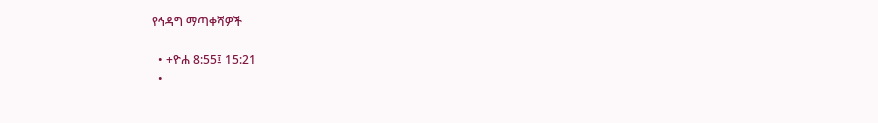የኅዳግ ማጣቀሻዎች

  • +ዮሐ 8:55፤ 15:21
  •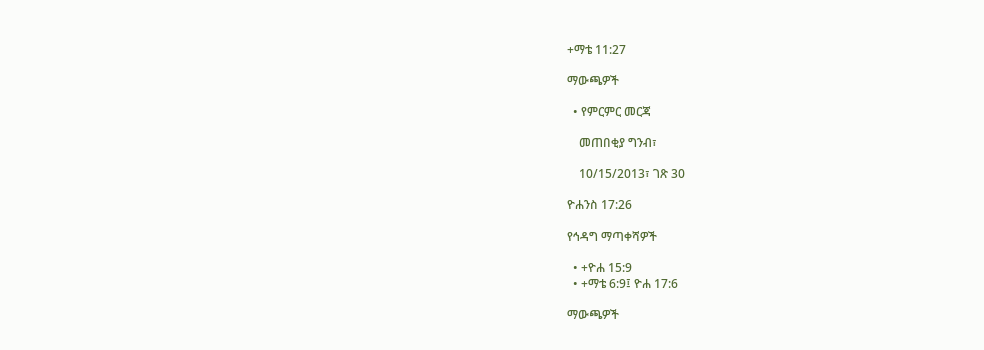+ማቴ 11:27

ማውጫዎች

  • የምርምር መርጃ

    መጠበቂያ ግንብ፣

    10/15/2013፣ ገጽ 30

ዮሐንስ 17:26

የኅዳግ ማጣቀሻዎች

  • +ዮሐ 15:9
  • +ማቴ 6:9፤ ዮሐ 17:6

ማውጫዎች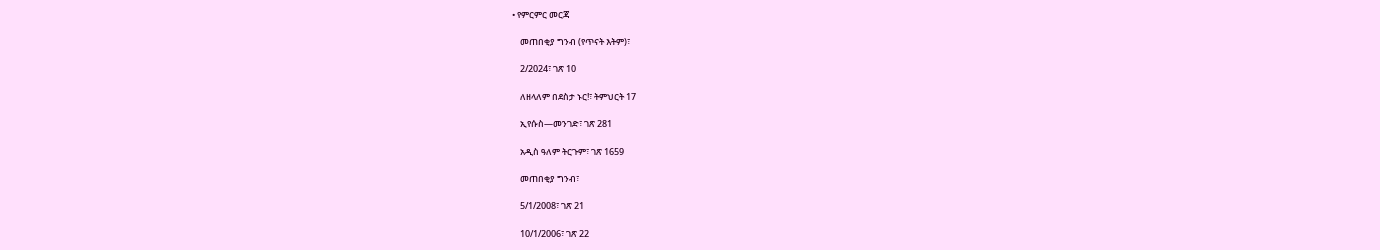• የምርምር መርጃ

    መጠበቂያ ግንብ (የጥናት እትም)፣

    2/2024፣ ገጽ 10

    ለዘላለም በደስታ ኑር!፣ ትምህርት 17

    ኢየሱስ—መንገድ፣ ገጽ 281

    አዲስ ዓለም ትርጉም፣ ገጽ 1659

    መጠበቂያ ግንብ፣

    5/1/2008፣ ገጽ 21

    10/1/2006፣ ገጽ 22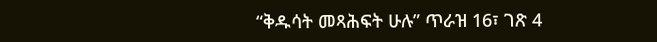“ቅዱሳት መጻሕፍት ሁሉ” ጥራዝ 16፣ ገጽ 4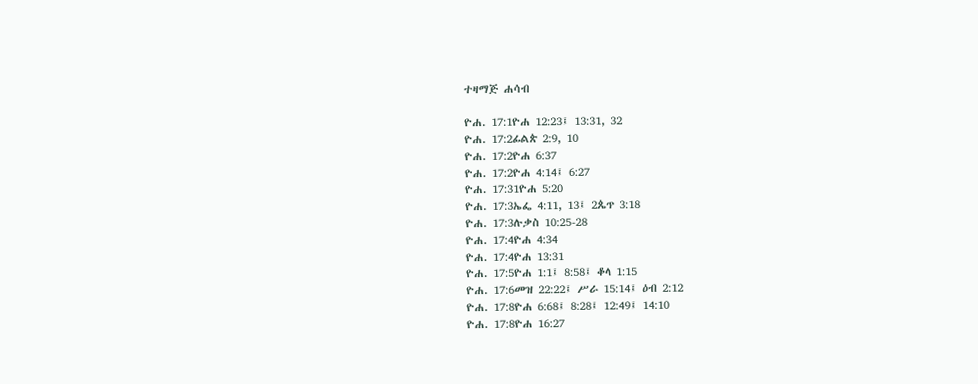ተዛማጅ ሐሳብ

ዮሐ. 17:1ዮሐ 12:23፤ 13:31, 32
ዮሐ. 17:2ፊልጵ 2:9, 10
ዮሐ. 17:2ዮሐ 6:37
ዮሐ. 17:2ዮሐ 4:14፤ 6:27
ዮሐ. 17:31ዮሐ 5:20
ዮሐ. 17:3ኤፌ 4:11, 13፤ 2ጴጥ 3:18
ዮሐ. 17:3ሉቃስ 10:25-28
ዮሐ. 17:4ዮሐ 4:34
ዮሐ. 17:4ዮሐ 13:31
ዮሐ. 17:5ዮሐ 1:1፤ 8:58፤ ቆላ 1:15
ዮሐ. 17:6መዝ 22:22፤ ሥራ 15:14፤ ዕብ 2:12
ዮሐ. 17:8ዮሐ 6:68፤ 8:28፤ 12:49፤ 14:10
ዮሐ. 17:8ዮሐ 16:27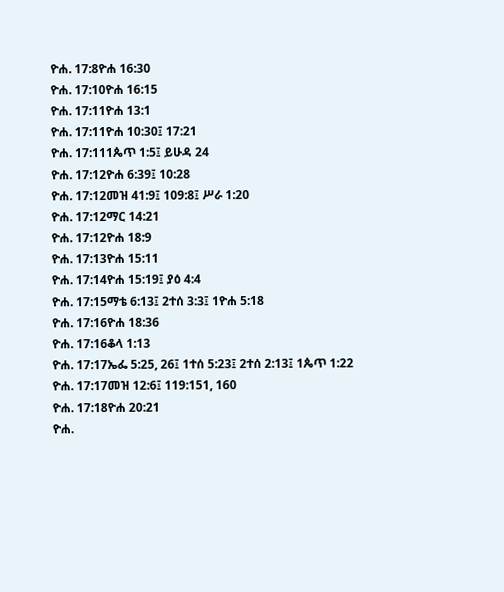ዮሐ. 17:8ዮሐ 16:30
ዮሐ. 17:10ዮሐ 16:15
ዮሐ. 17:11ዮሐ 13:1
ዮሐ. 17:11ዮሐ 10:30፤ 17:21
ዮሐ. 17:111ጴጥ 1:5፤ ይሁዳ 24
ዮሐ. 17:12ዮሐ 6:39፤ 10:28
ዮሐ. 17:12መዝ 41:9፤ 109:8፤ ሥራ 1:20
ዮሐ. 17:12ማር 14:21
ዮሐ. 17:12ዮሐ 18:9
ዮሐ. 17:13ዮሐ 15:11
ዮሐ. 17:14ዮሐ 15:19፤ ያዕ 4:4
ዮሐ. 17:15ማቴ 6:13፤ 2ተሰ 3:3፤ 1ዮሐ 5:18
ዮሐ. 17:16ዮሐ 18:36
ዮሐ. 17:16ቆላ 1:13
ዮሐ. 17:17ኤፌ 5:25, 26፤ 1ተሰ 5:23፤ 2ተሰ 2:13፤ 1ጴጥ 1:22
ዮሐ. 17:17መዝ 12:6፤ 119:151, 160
ዮሐ. 17:18ዮሐ 20:21
ዮሐ.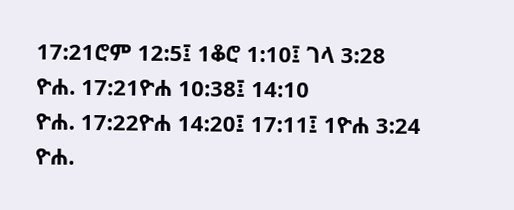17:21ሮም 12:5፤ 1ቆሮ 1:10፤ ገላ 3:28
ዮሐ. 17:21ዮሐ 10:38፤ 14:10
ዮሐ. 17:22ዮሐ 14:20፤ 17:11፤ 1ዮሐ 3:24
ዮሐ.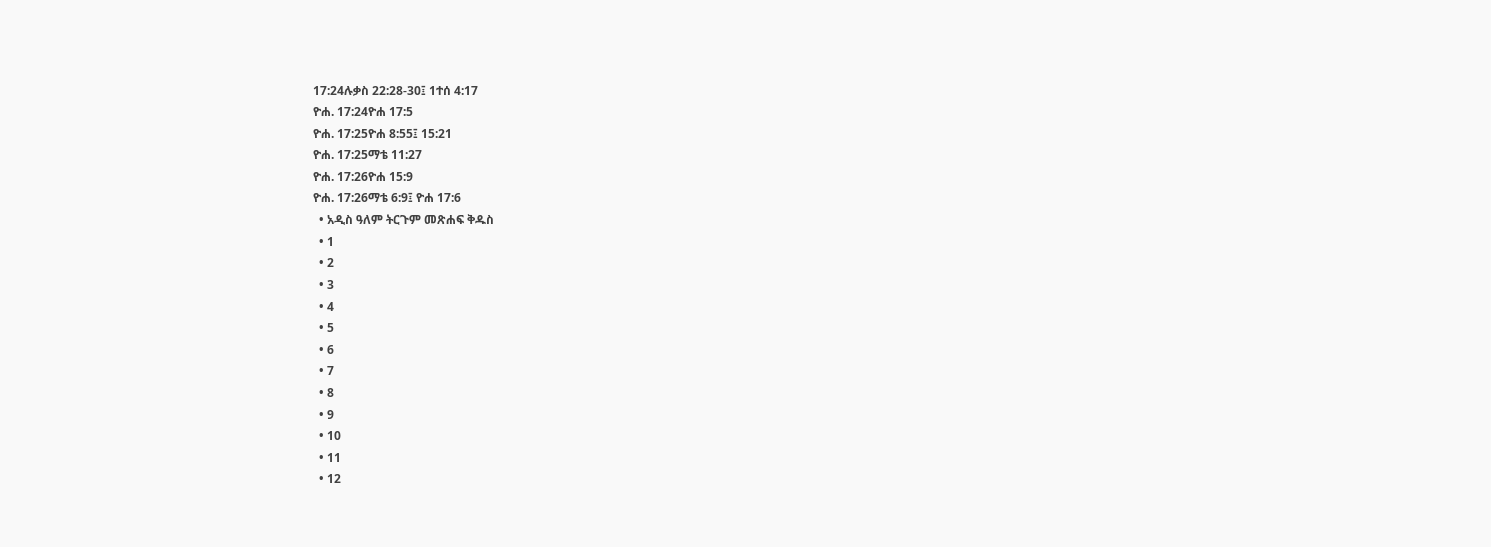17:24ሉቃስ 22:28-30፤ 1ተሰ 4:17
ዮሐ. 17:24ዮሐ 17:5
ዮሐ. 17:25ዮሐ 8:55፤ 15:21
ዮሐ. 17:25ማቴ 11:27
ዮሐ. 17:26ዮሐ 15:9
ዮሐ. 17:26ማቴ 6:9፤ ዮሐ 17:6
  • አዲስ ዓለም ትርጉም መጽሐፍ ቅዱስ
  • 1
  • 2
  • 3
  • 4
  • 5
  • 6
  • 7
  • 8
  • 9
  • 10
  • 11
  • 12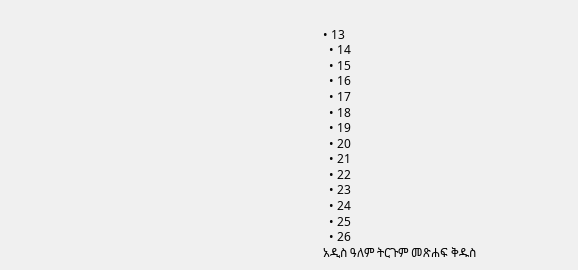• 13
  • 14
  • 15
  • 16
  • 17
  • 18
  • 19
  • 20
  • 21
  • 22
  • 23
  • 24
  • 25
  • 26
አዲስ ዓለም ትርጉም መጽሐፍ ቅዱስ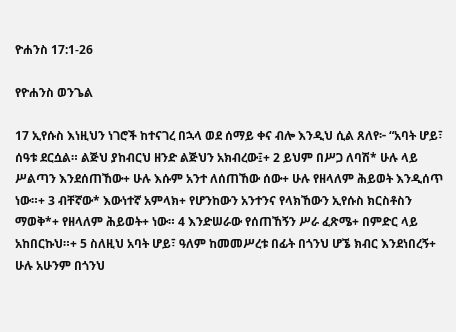ዮሐንስ 17:1-26

የዮሐንስ ወንጌል

17 ኢየሱስ እነዚህን ነገሮች ከተናገረ በኋላ ወደ ሰማይ ቀና ብሎ እንዲህ ሲል ጸለየ፦ “አባት ሆይ፣ ሰዓቱ ደርሷል። ልጅህ ያከብርህ ዘንድ ልጅህን አክብረው፤+ 2 ይህም በሥጋ ለባሽ* ሁሉ ላይ ሥልጣን እንደሰጠኸው+ ሁሉ እሱም አንተ ለሰጠኸው ሰው+ ሁሉ የዘላለም ሕይወት እንዲሰጥ ነው።+ 3 ብቸኛው* እውነተኛ አምላክ+ የሆንከውን አንተንና የላክኸውን ኢየሱስ ክርስቶስን ማወቅ*+ የዘላለም ሕይወት+ ነው። 4 እንድሠራው የሰጠኸኝን ሥራ ፈጽሜ+ በምድር ላይ አከበርኩህ።+ 5 ስለዚህ አባት ሆይ፣ ዓለም ከመመሥረቱ በፊት በጎንህ ሆኜ ክብር እንደነበረኝ+ ሁሉ አሁንም በጎንህ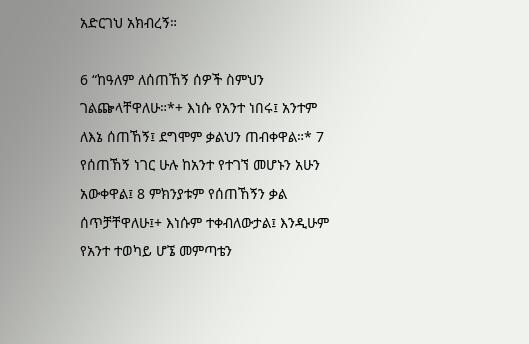አድርገህ አክብረኝ።

6 “ከዓለም ለሰጠኸኝ ሰዎች ስምህን ገልጬላቸዋለሁ።*+ እነሱ የአንተ ነበሩ፤ አንተም ለእኔ ሰጠኸኝ፤ ደግሞም ቃልህን ጠብቀዋል።* 7 የሰጠኸኝ ነገር ሁሉ ከአንተ የተገኘ መሆኑን አሁን አውቀዋል፤ 8 ምክንያቱም የሰጠኸኝን ቃል ሰጥቻቸዋለሁ፤+ እነሱም ተቀብለውታል፤ እንዲሁም የአንተ ተወካይ ሆኜ መምጣቴን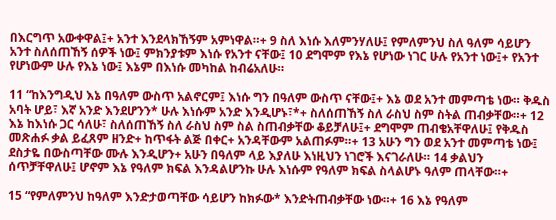በእርግጥ አውቀዋል፤+ አንተ እንደላክኸኝም አምነዋል።+ 9 ስለ እነሱ እለምንሃለሁ፤ የምለምንህ ስለ ዓለም ሳይሆን አንተ ስለሰጠኸኝ ሰዎች ነው፤ ምክንያቱም እነሱ የአንተ ናቸው፤ 10 ደግሞም የእኔ የሆነው ነገር ሁሉ የአንተ ነው፤+ የአንተ የሆነውም ሁሉ የእኔ ነው፤ እኔም በእነሱ መካከል ከብሬአለሁ።

11 “ከእንግዲህ እኔ በዓለም ውስጥ አልኖርም፤ እነሱ ግን በዓለም ውስጥ ናቸው፤+ እኔ ወደ አንተ መምጣቴ ነው። ቅዱስ አባት ሆይ፣ እኛ አንድ እንደሆንን* ሁሉ እነሱም አንድ እንዲሆኑ፣*+ ስለሰጠኸኝ ስለ ራስህ ስም ስትል ጠብቃቸው።+ 12 እኔ ከእነሱ ጋር ሳለሁ፣ ስለሰጠኸኝ ስለ ራስህ ስም ስል ስጠብቃቸው ቆይቻለሁ፤+ ደግሞም ጠብቄአቸዋለሁ፤ የቅዱስ መጽሐፉ ቃል ይፈጸም ዘንድ+ ከጥፋት ልጅ በቀር+ አንዳቸውም አልጠፉም።+ 13 አሁን ግን ወደ አንተ መምጣቴ ነው፤ ደስታዬ በውስጣቸው ሙሉ እንዲሆን+ አሁን በዓለም ላይ እያለሁ እነዚህን ነገሮች እናገራለሁ። 14 ቃልህን ሰጥቻቸዋለሁ፤ ሆኖም እኔ የዓለም ክፍል እንዳልሆንኩ ሁሉ እነሱም የዓለም ክፍል ስላልሆኑ ዓለም ጠላቸው።+

15 “የምለምንህ ከዓለም እንድታወጣቸው ሳይሆን ከክፉው* እንድትጠብቃቸው ነው።+ 16 እኔ የዓለም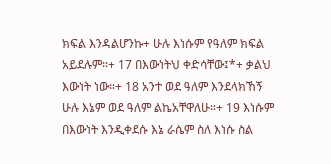ክፍል እንዳልሆንኩ+ ሁሉ እነሱም የዓለም ክፍል አይደሉም።+ 17 በእውነትህ ቀድሳቸው፤*+ ቃልህ እውነት ነው።+ 18 አንተ ወደ ዓለም እንደላክኸኝ ሁሉ እኔም ወደ ዓለም ልኬአቸዋለሁ።+ 19 እነሱም በእውነት እንዲቀደሱ እኔ ራሴም ስለ እነሱ ስል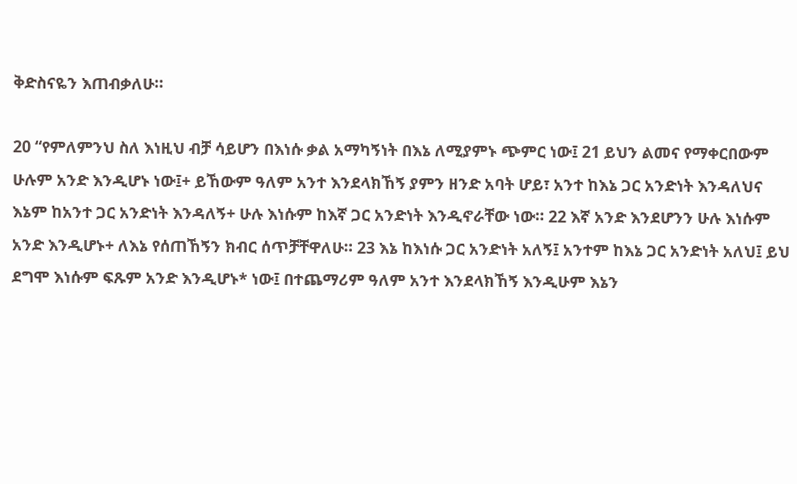ቅድስናዬን እጠብቃለሁ።

20 “የምለምንህ ስለ እነዚህ ብቻ ሳይሆን በእነሱ ቃል አማካኝነት በእኔ ለሚያምኑ ጭምር ነው፤ 21 ይህን ልመና የማቀርበውም ሁሉም አንድ እንዲሆኑ ነው፤+ ይኸውም ዓለም አንተ እንደላክኸኝ ያምን ዘንድ አባት ሆይ፣ አንተ ከእኔ ጋር አንድነት እንዳለህና እኔም ከአንተ ጋር አንድነት እንዳለኝ+ ሁሉ እነሱም ከእኛ ጋር አንድነት እንዲኖራቸው ነው። 22 እኛ አንድ እንደሆንን ሁሉ እነሱም አንድ እንዲሆኑ+ ለእኔ የሰጠኸኝን ክብር ሰጥቻቸዋለሁ። 23 እኔ ከእነሱ ጋር አንድነት አለኝ፤ አንተም ከእኔ ጋር አንድነት አለህ፤ ይህ ደግሞ እነሱም ፍጹም አንድ እንዲሆኑ* ነው፤ በተጨማሪም ዓለም አንተ እንደላክኸኝ እንዲሁም እኔን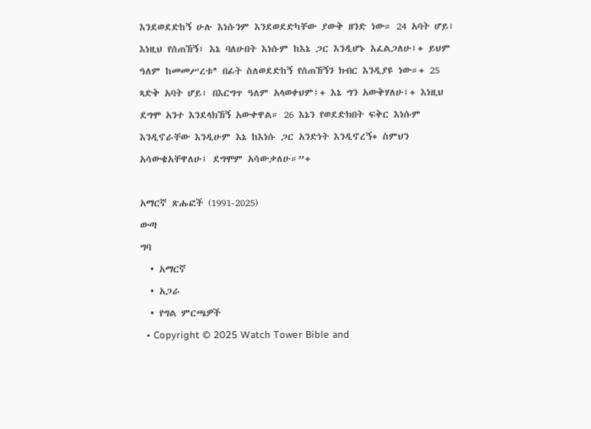እንደወደድከኝ ሁሉ እነሱንም እንደወደድካቸው ያውቅ ዘንድ ነው። 24 አባት ሆይ፣ እነዚህ የሰጠኸኝ፣ እኔ ባለሁበት እነሱም ከእኔ ጋር እንዲሆኑ እፈልጋለሁ፤+ ይህም ዓለም ከመመሥረቱ* በፊት ስለወደድከኝ የሰጠኸኝን ክብር እንዲያዩ ነው።+ 25 ጻድቅ አባት ሆይ፣ በእርግጥ ዓለም አላወቀህም፤+ እኔ ግን አውቅሃለሁ፤+ እነዚህ ደግሞ አንተ እንደላክኸኝ አውቀዋል። 26 እኔን የወደድክበት ፍቅር እነሱም እንዲኖራቸው እንዲሁም እኔ ከእነሱ ጋር አንድነት እንዲኖረኝ+ ስምህን አሳውቄአቸዋለሁ፤ ደግሞም አሳውቃለሁ።”+

አማርኛ ጽሑፎች (1991-2025)
ውጣ
ግባ
  • አማርኛ
  • አጋራ
  • የግል ምርጫዎች
  • Copyright © 2025 Watch Tower Bible and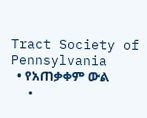Tract Society of Pennsylvania
  • የአጠቃቀም ውል
  •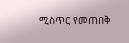ሚስጥር የመጠበቅ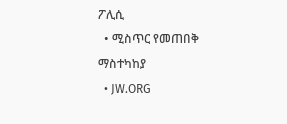ፖሊሲ
  • ሚስጥር የመጠበቅ ማስተካከያ
  • JW.ORG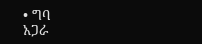• ግባ
አጋራ